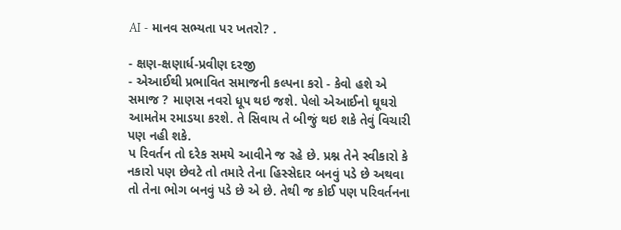AI - માનવ સભ્યતા પર ખતરો? .

- ક્ષણ-ક્ષણાર્ધ-પ્રવીણ દરજી
- એઆઈથી પ્રભાવિત સમાજની કલ્પના કરો - કેવો હશે એ સમાજ ? માણસ નવરો ધૂપ થઇ જશે. પેલો એઆઈનો ઘૂઘરો આમતેમ રમાડયા કરશે. તે સિવાય તે બીજું થઇ શકે તેવું વિચારી પણ નહી શકે.
પ રિવર્તન તો દરેક સમયે આવીને જ રહે છે. પ્રશ્ન તેને સ્વીકારો કે નકારો પણ છેવટે તો તમારે તેના હિસ્સેદાર બનવું પડે છે અથવા તો તેના ભોગ બનવું પડે છે એ છે. તેથી જ કોઈ પણ પરિવર્તનના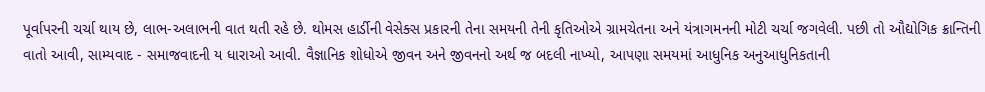પૂર્વાપરની ચર્ચા થાય છે, લાભ-અલાભની વાત થતી રહે છે. થોમસ હાર્ડીની વેસેક્સ પ્રકારની તેના સમયની તેની કૃતિઓએ ગ્રામચેતના અને યંત્રાગમનની મોટી ચર્ચા જગવેલી. પછી તો ઔદ્યોગિક ક્રાન્તિની વાતો આવી, સામ્યવાદ - સમાજવાદની ય ધારાઓ આવી. વૈજ્ઞાનિક શોધોએ જીવન અને જીવનનો અર્થ જ બદલી નાખ્યો, આપણા સમયમાં આધુનિક અનુઆધુનિકતાની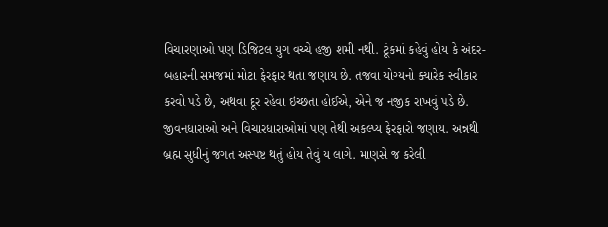વિચારણાઓ પણ ડિજિટલ યુગ વચ્ચે હજી શમી નથી. ટૂંકમાં કહેવું હોય કે અંદર-બહારની સમજમાં મોટા ફેરફાર થતા જણાય છે. તજવા યોગ્યનો ક્યારેક સ્વીકાર કરવો પડે છે, અથવા દૂર રહેવા ઇચ્છતા હોઈએ, એને જ નજીક રાખવું પડે છે. જીવનધારાઓ અને વિચારધારાઓમાં પણ તેથી અકલ્પ્ય ફેરફારો જણાય. અન્નથી બ્રહ્મ સુધીનું જગત અસ્પષ્ટ થતું હોય તેવું ય લાગે. માણસે જ કરેલી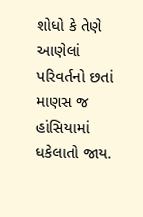શોધો કે તેણે આણેલાં પરિવર્તનો છતાં માણસ જ હાંસિયામાં ધકેલાતો જાય.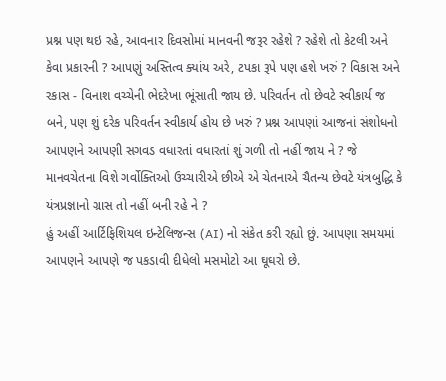પ્રશ્ન પણ થઇ રહે, આવનાર દિવસોમાં માનવની જરૂર રહેશે ? રહેશે તો કેટલી અને કેવા પ્રકારની ? આપણું અસ્તિત્વ ક્યાંય અરે, ટપકા રૂપે પણ હશે ખરું ? વિકાસ અને રકાસ - વિનાશ વચ્ચેની ભેદરેખા ભૂંસાતી જાય છે. પરિવર્તન તો છેવટે સ્વીકાર્ય જ બને, પણ શું દરેક પરિવર્તન સ્વીકાર્ય હોય છે ખરું ? પ્રશ્ન આપણાં આજનાં સંશોધનો આપણને આપણી સગવડ વધારતાં વધારતાં શું ગળી તો નહીં જાય ને ? જે માનવચેતના વિશે ગર્વોક્તિઓ ઉચ્ચારીએ છીએ એ ચેતનાએ ચૈતન્ય છેવટે યંત્રબુદ્ધિ કે યંત્રપ્રજ્ઞાનો ગ્રાસ તો નહીં બની રહે ને ?
હું અહીં આર્ટિફિશિયલ ઇન્ટેલિજન્સ (AI) નો સંકેત કરી રહ્યો છું. આપણા સમયમાં આપણને આપણે જ પકડાવી દીધેલો મસમોટો આ ઘૂઘરો છે.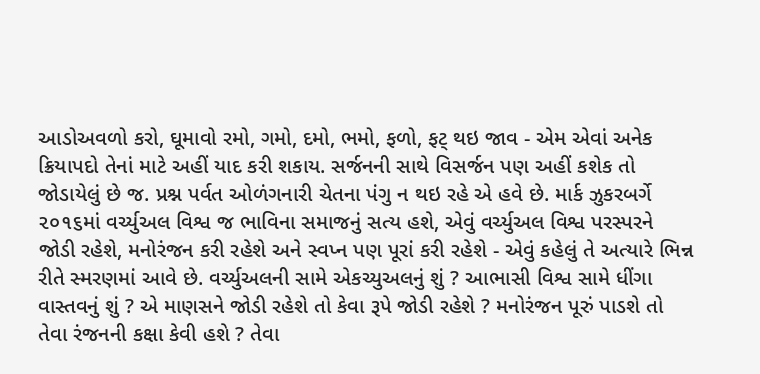આડોઅવળો કરો, ઘૂમાવો રમો, ગમો, દમો, ભમો, ફળો, ફટ્ થઇ જાવ - એમ એવાં અનેક ક્રિયાપદો તેનાં માટે અહીં યાદ કરી શકાય. સર્જનની સાથે વિસર્જન પણ અહીં કશેક તો જોડાયેલું છે જ. પ્રશ્ન પર્વત ઓળંગનારી ચેતના પંગુ ન થઇ રહે એ હવે છે. માર્ક ઝુકરબર્ગે ૨૦૧૬માં વર્ચ્યુઅલ વિશ્વ જ ભાવિના સમાજનું સત્ય હશે, એવું વર્ચ્યુઅલ વિશ્વ પરસ્પરને જોડી રહેશે, મનોરંજન કરી રહેશે અને સ્વપ્ન પણ પૂરાં કરી રહેશે - એવું કહેલું તે અત્યારે ભિન્ન રીતે સ્મરણમાં આવે છે. વર્ચ્યુઅલની સામે એકચ્યુઅલનું શું ? આભાસી વિશ્વ સામે ધીંગા વાસ્તવનું શું ? એ માણસને જોડી રહેશે તો કેવા રૂપે જોડી રહેશે ? મનોરંજન પૂરું પાડશે તો તેવા રંજનની કક્ષા કેવી હશે ? તેવા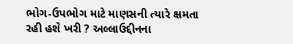ભોગ-ઉપભોગ માટે માણસની ત્યારે ક્ષમતા રહી હશે ખરી ? અલ્લાઉદ્દીનના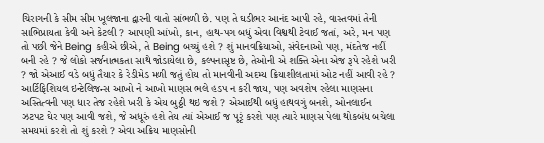ચિરાગની કે સીમ સીમ ખૂલજાના દ્વારની વાતો સાંભળી છે. પણ તે ઘડીભર આનંદ આપી રહે, વાસ્તવમાં તેની સાભિપ્રાયતા કેવી અને કેટલી ? આપણી આંખો, કાન, હાથ-પગ બધું એવા વિશ્વથી ટેવાઈ જતાં, અરે, મન પણ તો પછી જેને Being કહીએ છીએ, તે Being બચ્ચું હશે ? શું માનવક્રિયાઓ, સંવેદનાઓ પણ, મંદતેજ નહીં બની રહે ? જે લોકો સર્જનાત્મકતા સાથે જોડાયેલા છે, કલ્પનાસૃષ્ટ છે, તેઓની એ શક્તિ એના એજ રૂપે રહેશે ખરી ? જો એઆઈ વડે બધું તૈયાર કે રેડીમેડ મળી જતું હોય તો માનવીની અદમ્ય ક્રિયાશીલતામાં ઓટ નહીં આવી રહે ? આર્ટિફિશિયલ ઇન્ટેલિજન્સ આખો ને આખો માણસ ભલે હડપ ન કરી જાય, પણ અવશેષ રહેલા માણસના અસ્તિત્વની પણ ધાર તેજ રહેશે ખરી કે એય બુઠ્ઠી થઇ જશે ? એઆઈથી બધું હાથવગું બનશે, ઓનલાઈન ઝટપટ ઘેર પણ આવી જશે, જે અધૂરું હશે તેય ત્યાં એઆઈ જ પૂરૃં કરશે પણ ત્યારે માણસ પેલા થોકબંધ બચેલા સમયમાં કરશે તો શું કરશે ? એવા અક્રિય માણસોની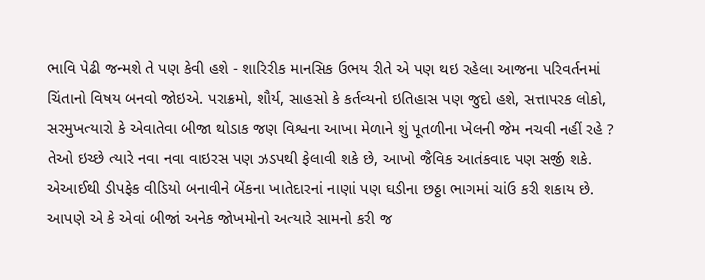ભાવિ પેઢી જન્મશે તે પણ કેવી હશે - શારિરીક માનસિક ઉભય રીતે એ પણ થઇ રહેલા આજના પરિવર્તનમાં ચિંતાનો વિષય બનવો જોઇએ. પરાક્રમો, શૌર્ય, સાહસો કે કર્તવ્યનો ઇતિહાસ પણ જુદો હશે, સત્તાપરક લોકો, સરમુખત્યારો કે એવાતેવા બીજા થોડાક જણ વિશ્વના આખા મેળાને શું પૂતળીના ખેલની જેમ નચવી નહીં રહે ? તેઓ ઇચ્છે ત્યારે નવા નવા વાઇરસ પણ ઝડપથી ફેલાવી શકે છે, આખો જૈવિક આતંકવાદ પણ સર્જી શકે. એઆઈથી ડીપફેક વીડિયો બનાવીને બેંકના ખાતેદારનાં નાણાં પણ ઘડીના છઠ્ઠા ભાગમાં ચાંઉ કરી શકાય છે. આપણે એ કે એવાં બીજાં અનેક જોખમોનો અત્યારે સામનો કરી જ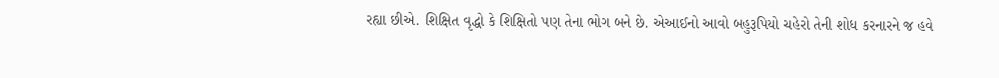રહ્યા છીએ. શિક્ષિત વૃદ્ધો કે શિક્ષિતો પણ તેના ભોગ બને છે. એઆઈનો આવો બહુરૂપિયો ચહેરો તેની શોધ કરનારને જ હવે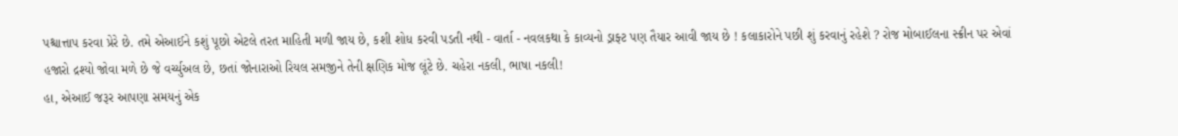પશ્ચાત્તાપ કરવા પ્રેરે છે. તમે એઆઈને કશું પૂછો એટલે તરત માહિતી મળી જાય છે, કશી શોધ કરવી પડતી નથી - વાર્તા - નવલકથા કે કાવ્યનો ડ્રાફ્ટ પણ તૈયાર આવી જાય છે ! કલાકારોને પછી શું કરવાનું રહેશે ? રોજ મોબાઈલના સ્ક્રીન પર એવાં હજારો દ્રશ્યો જોવા મળે છે જે વર્ચ્યુઅલ છે, છતાં જોનારાઓ રિયલ સમજીને તેની ક્ષણિક મોજ લૂંટે છે. ચહેરા નકલી, ભાષા નકલી!
હા, એઆઈ જરૂર આપણા સમયનું એક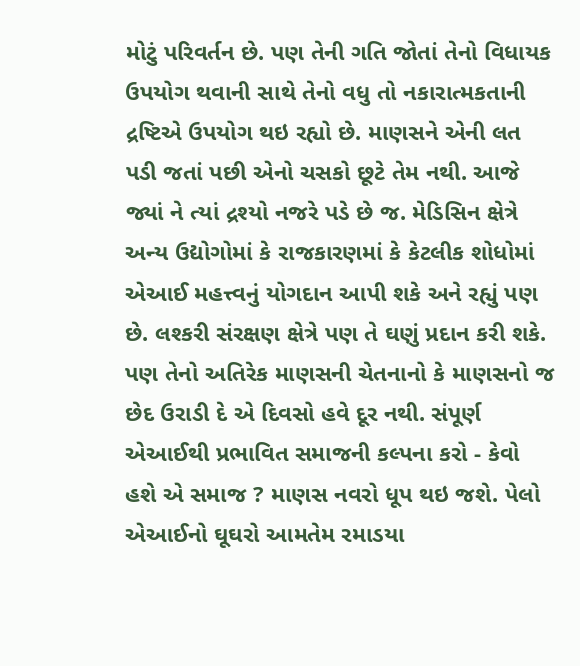મોટું પરિવર્તન છે. પણ તેની ગતિ જોતાં તેનો વિધાયક ઉપયોગ થવાની સાથે તેનો વધુ તો નકારાત્મકતાની દ્રષ્ટિએ ઉપયોગ થઇ રહ્યો છે. માણસને એની લત પડી જતાં પછી એનો ચસકો છૂટે તેમ નથી. આજે જ્યાં ને ત્યાં દ્રશ્યો નજરે પડે છે જ. મેડિસિન ક્ષેત્રે અન્ય ઉદ્યોગોમાં કે રાજકારણમાં કે કેટલીક શોધોમાં એઆઈ મહત્ત્વનું યોગદાન આપી શકે અને રહ્યું પણ છે. લશ્કરી સંરક્ષણ ક્ષેત્રે પણ તે ઘણું પ્રદાન કરી શકે.
પણ તેનો અતિરેક માણસની ચેતનાનો કે માણસનો જ છેદ ઉરાડી દે એ દિવસો હવે દૂર નથી. સંપૂર્ણ એઆઈથી પ્રભાવિત સમાજની કલ્પના કરો - કેવો હશે એ સમાજ ? માણસ નવરો ધૂપ થઇ જશે. પેલો એઆઈનો ઘૂઘરો આમતેમ રમાડયા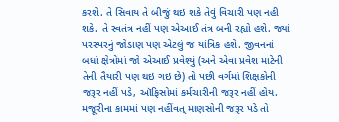કરશે. તે સિવાય તે બીજું થઇ શકે તેવું વિચારી પણ નહી શકે. તે સ્વતંત્ર નહીં પણ એઆઈ તંત્ર બની રહ્યો હશે. જ્યાં પરસ્પરનું જોડાણ પણ એટલું જ યાંત્રિક હશે. જીવનનાં બધાં ક્ષેત્રોમાં જો એઆઈ પ્રવેશ્યું (અને એવા પ્રવેશ માટેની તેની તૈયારી પણ થઇ ગઇ છે) તો પછી વર્ગમાં શિક્ષકોની જરૂર નહીં પડે, ઑફિસોમાં કર્મચારીની જરૂર નહીં હોય. મજૂરીના કામમાં પણ નહીંવત્ માણસોની જરૂર પડે તો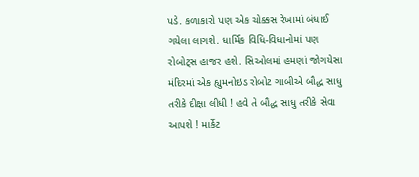પડે. કળાકારો પણ એક ચોક્કસ રેખામાં બંધાઈ ગયેલા લાગશે. ધાર્મિક વિધિ-વિધાનોમાં પણ રોબોટ્સ હાજર હશે. સિઓલમાં હમણાં જોગયેસા મંદિરમાં એક હ્યુમનોઇડ રોબોટ ગાબીએ બૌદ્ધ સાધુ તરીકે દીક્ષા લીધી ! હવે તે બૌદ્ધ સાધુ તરીકે સેવા આપશે ! માર્કેટ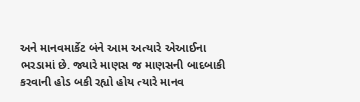અને માનવમાર્કેટ બંને આમ અત્યારે એઆઈના ભરડામાં છે. જ્યારે માણસ જ માણસની બાદબાકી કરવાની હોડ બકી રહ્યો હોય ત્યારે માનવ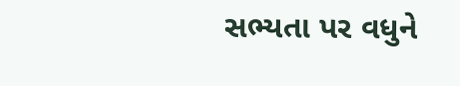સભ્યતા પર વધુને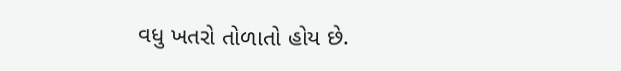વધુ ખતરો તોળાતો હોય છે.